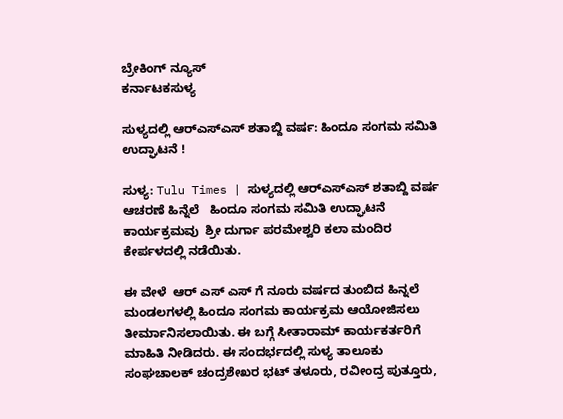ಬ್ರೇಕಿಂಗ್ ನ್ಯೂಸ್
ಕರ್ನಾಟಕಸುಳ್ಯ

ಸುಳ್ಯದಲ್ಲಿ ಆರ್‌ಎಸ್‌ಎಸ್‌ ಶತಾಬ್ದಿ ವರ್ಷ: ಹಿಂದೂ ಸಂಗಮ ಸಮಿತಿ ಉದ್ಘಾಟನೆ !

ಸುಳ್ಯ: Tulu Times | ಸುಳ್ಯದಲ್ಲಿ ಆರ್‌ಎಸ್‌ಎಸ್‌ ಶತಾಬ್ದಿ ವರ್ಷ ಆಚರಣೆ ಹಿನ್ನೆಲೆ   ಹಿಂದೂ ಸಂಗಮ ಸಮಿತಿ ಉದ್ಘಾಟನೆ ಕಾರ್ಯಕ್ರಮವು  ಶ್ರೀ ದುರ್ಗಾ ಪರಮೇಶ್ವರಿ ಕಲಾ ಮಂದಿರ ಕೇರ್ಪಳದಲ್ಲಿ ನಡೆಯಿತು.

ಈ ವೇಳೆ  ಆರ್‌ ಎಸ್‌ ಎಸ್ ಗೆ ನೂರು ವರ್ಷದ ತುಂಬಿದ ಹಿನ್ನಲೆ ಮಂಡಲಗಳಲ್ಲಿ ಹಿಂದೂ ಸಂಗಮ ಕಾರ್ಯಕ್ರಮ ಆಯೋಜಿಸಲು ತೀರ್ಮಾನಿಸಲಾಯಿತು. ಈ ಬಗ್ಗೆ ಸೀತಾರಾಮ್ ಕಾರ್ಯಕರ್ತರಿಗೆ ಮಾಹಿತಿ ನೀಡಿದರು. ಈ ಸಂದರ್ಭದಲ್ಲಿ ಸುಳ್ಯ ತಾಲೂಕು ಸಂಘಚಾಲಕ್ ಚಂದ್ರಶೇಖರ ಭಟ್ ತಳೂರು, ರವೀಂದ್ರ ಪುತ್ತೂರು,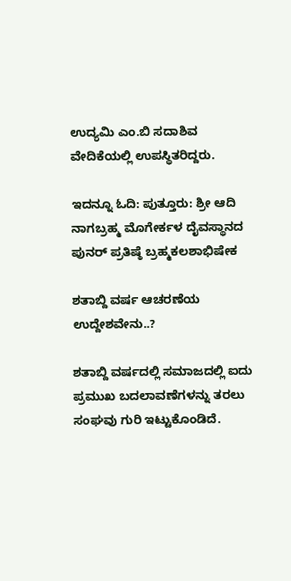ಉದ್ಯಮಿ ಎಂ.ಬಿ ಸದಾಶಿವ ವೇದಿಕೆಯಲ್ಲಿ ಉಪಸ್ಥಿತರಿದ್ದರು.

ಇದನ್ನೂ ಓದಿ: ಪುತ್ತೂರು: ಶ್ರೀ ಆದಿ ನಾಗಬ್ರಹ್ಮ ಮೊಗೇರ್ಕಳ ದೈವಸ್ಥಾನದ ಪುನರ್ ಪ್ರತಿಷ್ಠೆ ಬ್ರಹ್ಮಕಲಶಾಭಿಷೇಕ

ಶತಾಬ್ದಿ ವರ್ಷ ಆಚರಣೆಯ ಉದ್ದೇಶವೇನು..?

ಶತಾಬ್ದಿ ವರ್ಷದಲ್ಲಿ ಸಮಾಜದಲ್ಲಿ ಐದು ಪ್ರಮುಖ ಬದಲಾವಣೆಗಳನ್ನು ತರಲು ಸಂಘವು ಗುರಿ ಇಟ್ಟುಕೊಂಡಿದೆ.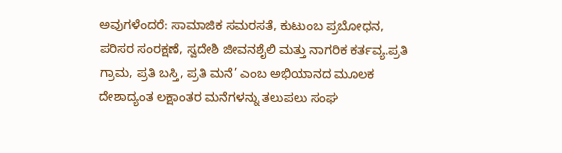ಅವುಗಳೆಂದರೆ: ಸಾಮಾಜಿಕ ಸಮರಸತೆ, ಕುಟುಂಬ ಪ್ರಬೋಧನ, ಪರಿಸರ ಸಂರಕ್ಷಣೆ, ಸ್ವದೇಶಿ ಜೀವನಶೈಲಿ ಮತ್ತು ನಾಗರಿಕ ಕರ್ತವ್ಯ.ಪ್ರತಿ ಗ್ರಾಮ, ಪ್ರತಿ ಬಸ್ತಿ, ಪ್ರತಿ ಮನೆ’ ಎಂಬ ಅಭಿಯಾನದ ಮೂಲಕ ದೇಶಾದ್ಯಂತ ಲಕ್ಷಾಂತರ ಮನೆಗಳನ್ನು ತಲುಪಲು ಸಂಘ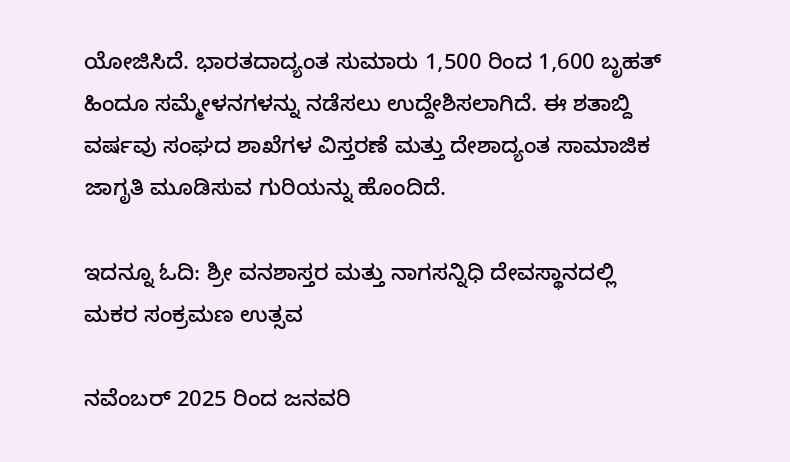ಯೋಜಿಸಿದೆ. ಭಾರತದಾದ್ಯಂತ ಸುಮಾರು 1,500 ರಿಂದ 1,600 ಬೃಹತ್ ಹಿಂದೂ ಸಮ್ಮೇಳನಗಳನ್ನು ನಡೆಸಲು ಉದ್ದೇಶಿಸಲಾಗಿದೆ. ಈ ಶತಾಬ್ದಿ ವರ್ಷವು ಸಂಘದ ಶಾಖೆಗಳ ವಿಸ್ತರಣೆ ಮತ್ತು ದೇಶಾದ್ಯಂತ ಸಾಮಾಜಿಕ ಜಾಗೃತಿ ಮೂಡಿಸುವ ಗುರಿಯನ್ನು ಹೊಂದಿದೆ.

ಇದನ್ನೂ ಓದಿ: ಶ್ರೀ ವನಶಾಸ್ತರ ಮತ್ತು ನಾಗಸನ್ನಿಧಿ ದೇವಸ್ಥಾನದಲ್ಲಿ ಮಕರ ಸಂಕ್ರಮಣ ಉತ್ಸವ

ನವೆಂಬರ್ 2025 ರಿಂದ ಜನವರಿ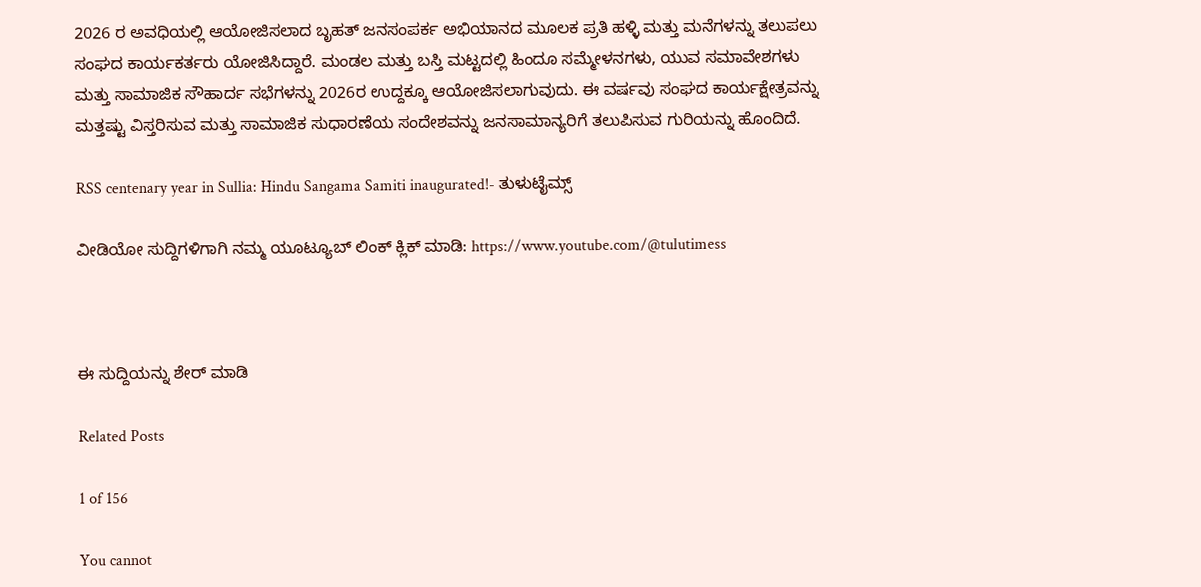2026 ರ ಅವಧಿಯಲ್ಲಿ ಆಯೋಜಿಸಲಾದ ಬೃಹತ್ ಜನಸಂಪರ್ಕ ಅಭಿಯಾನದ ಮೂಲಕ ಪ್ರತಿ ಹಳ್ಳಿ ಮತ್ತು ಮನೆಗಳನ್ನು ತಲುಪಲು ಸಂಘದ ಕಾರ್ಯಕರ್ತರು ಯೋಜಿಸಿದ್ದಾರೆ. ಮಂಡಲ ಮತ್ತು ಬಸ್ತಿ ಮಟ್ಟದಲ್ಲಿ ಹಿಂದೂ ಸಮ್ಮೇಳನಗಳು, ಯುವ ಸಮಾವೇಶಗಳು ಮತ್ತು ಸಾಮಾಜಿಕ ಸೌಹಾರ್ದ ಸಭೆಗಳನ್ನು 2026ರ ಉದ್ದಕ್ಕೂ ಆಯೋಜಿಸಲಾಗುವುದು. ಈ ವರ್ಷವು ಸಂಘದ ಕಾರ್ಯಕ್ಷೇತ್ರವನ್ನು ಮತ್ತಷ್ಟು ವಿಸ್ತರಿಸುವ ಮತ್ತು ಸಾಮಾಜಿಕ ಸುಧಾರಣೆಯ ಸಂದೇಶವನ್ನು ಜನಸಾಮಾನ್ಯರಿಗೆ ತಲುಪಿಸುವ ಗುರಿಯನ್ನು ಹೊಂದಿದೆ.

RSS centenary year in Sullia: Hindu Sangama Samiti inaugurated!- ತುಳುಟೈಮ್ಸ್

ವೀಡಿಯೋ ಸುದ್ದಿಗಳಿಗಾಗಿ ನಮ್ಮ ಯೂಟ್ಯೂಬ್ ಲಿಂಕ್ ಕ್ಲಿಕ್ ಮಾಡಿ: https://www.youtube.com/@tulutimess



ಈ ಸುದ್ದಿಯನ್ನು ಶೇರ್ ಮಾಡಿ

Related Posts

1 of 156

You cannot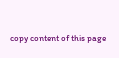copy content of this page